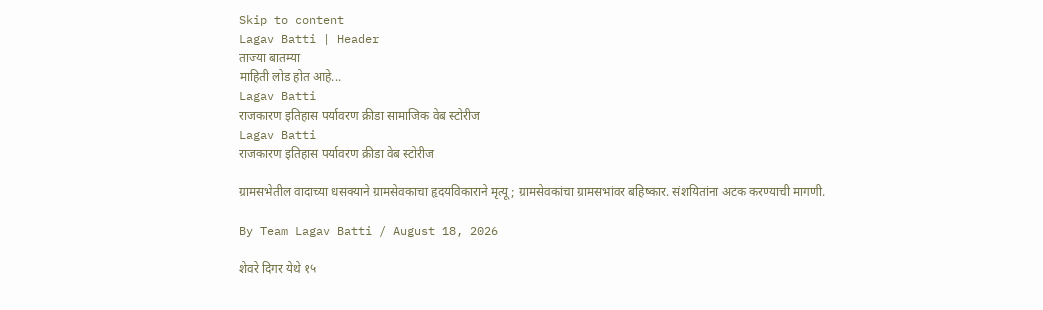Skip to content
Lagav Batti | Header
ताज्या बातम्या
माहिती लोड होत आहे...
Lagav Batti
राजकारण इतिहास पर्यावरण क्रीडा सामाजिक वेब स्टोरीज
Lagav Batti
राजकारण इतिहास पर्यावरण क्रीडा वेब स्टोरीज

ग्रामसभेतील वादाच्या धसक्याने ग्रामसेवकाचा हृदयविकाराने मृत्यू; ग्रामसेवकांचा ग्रामसभांवर बहिष्कार. संशयितांना अटक करण्याची मागणी.

By Team Lagav Batti / August 18, 2026

शेवरे दिगर येथे १५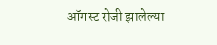ऑगस्ट रोजी झालेल्या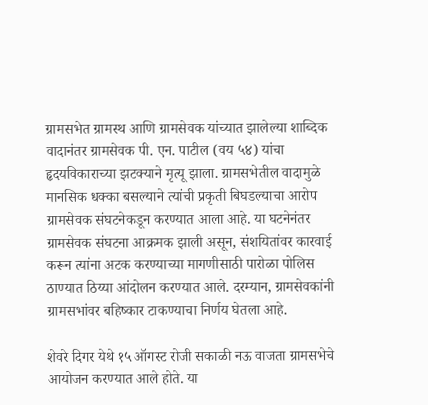ग्रामसभेत ग्रामस्थ आणि ग्रामसेवक यांच्यात झालेल्या शाब्दिक वादानंतर ग्रामसेवक पी. एन. पाटील (वय ५४) यांचा हृदयविकाराच्या झटक्याने मृत्यू झाला. ग्रामसभेतील वादामुळे मानसिक धक्का बसल्याने त्यांची प्रकृती बिघडल्याचा आरोप ग्रामसेवक संघटनेकडून करण्यात आला आहे. या घटनेनंतर ग्रामसेवक संघटना आक्रमक झाली असून, संशयितांवर कारवाई करून त्यांना अटक करण्याच्या मागणीसाठी पारोळा पोलिस ठाण्यात ठिय्या आंदोलन करण्यात आले. दरम्यान, ग्रामसेवकांनी ग्रामसभांवर बहिष्कार टाकण्याचा निर्णय घेतला आहे.

शेवरे दिगर येथे १५ ऑगस्ट रोजी सकाळी नऊ वाजता ग्रामसभेचे आयोजन करण्यात आले होते. या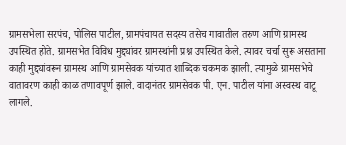ग्रामसभेला सरपंच, पोलिस पाटील, ग्रामपंचायत सदस्य तसेच गावातील तरुण आणि ग्रामस्थ उपस्थित होते. ग्रामसभेत विविध मुद्द्यांवर ग्रामस्थांनी प्रश्न उपस्थित केले. त्यावर चर्चा सुरू असताना काही मुद्द्यांवरून ग्रामस्थ आणि ग्रामसेवक यांच्यात शाब्दिक चकमक झाली. त्यामुळे ग्रामसभेचे वातावरण काही काळ तणावपूर्ण झाले. वादानंतर ग्रामसेवक पी. एन. पाटील यांना अस्वस्थ वाटू लागले.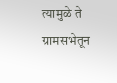त्यामुळे ते ग्रामसभेतून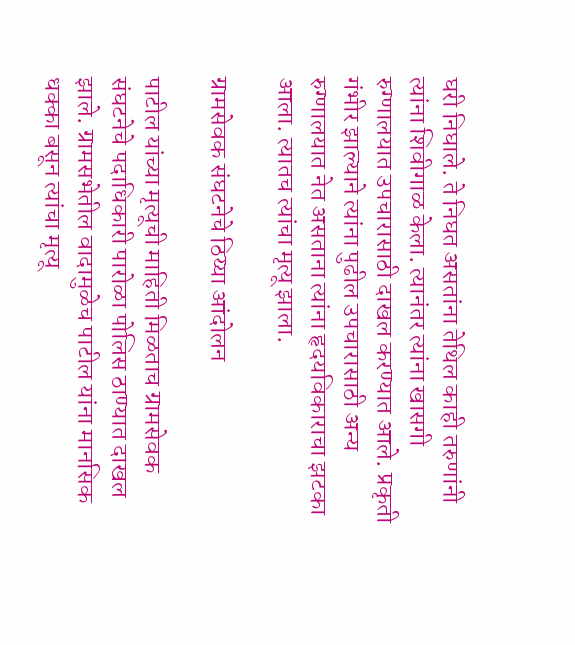घरी निघाले. ते निघत असतांना तेथिल काही तरुणांनी त्यांना शिवीगाळ केला. त्यानंतर त्यांना खासगी रुग्णालयात उपचारासाठी दाखल करण्यात आले. प्रकृती गंभीर झाल्याने त्यांना पुढील उपचारासाठी अन्य रुग्णालयात नेत असताना त्यांना हृदयविकाराचा झटका आला. त्यातच त्यांचा मृत्यू झाला.

ग्रामसेवक संघटनेचे ठिय्या आंदोलन

पाटील यांच्या मृत्यूची माहिती मिळताच ग्रामसेवक संघटनेचे पदाधिकारी पारोळा पोलिस ठाण्यात दाखल झाले. ग्रामसभेतील वादामुळेच पाटील यांना मानसिक धक्का बसून त्यांचा मृत्यू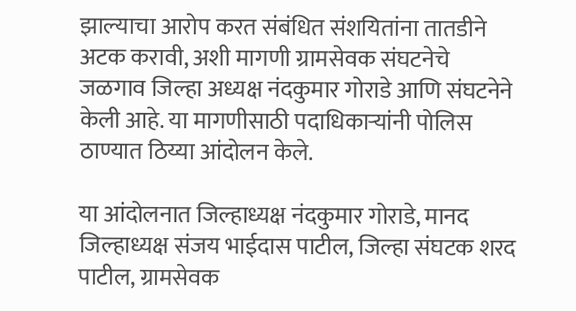झाल्याचा आरोप करत संबंधित संशयितांना तातडीने अटक करावी, अशी मागणी ग्रामसेवक संघटनेचे जळगाव जिल्हा अध्यक्ष नंदकुमार गोराडे आणि संघटनेने केली आहे. या मागणीसाठी पदाधिकाऱ्यांनी पोलिस ठाण्यात ठिय्या आंदोलन केले.

या आंदोलनात जिल्हाध्यक्ष नंदकुमार गोराडे, मानद जिल्हाध्यक्ष संजय भाईदास पाटील, जिल्हा संघटक शरद पाटील, ग्रामसेवक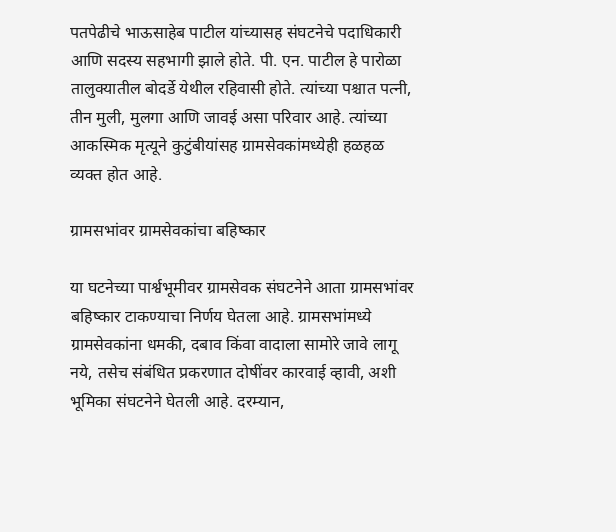पतपेढीचे भाऊसाहेब पाटील यांच्यासह संघटनेचे पदाधिकारी आणि सदस्य सहभागी झाले होते. पी. एन. पाटील हे पारोळा तालुक्यातील बोदर्डे येथील रहिवासी होते. त्यांच्या पश्चात पत्नी, तीन मुली, मुलगा आणि जावई असा परिवार आहे. त्यांच्या आकस्मिक मृत्यूने कुटुंबीयांसह ग्रामसेवकांमध्येही हळहळ व्यक्त होत आहे.

ग्रामसभांवर ग्रामसेवकांचा बहिष्कार

या घटनेच्या पार्श्वभूमीवर ग्रामसेवक संघटनेने आता ग्रामसभांवर बहिष्कार टाकण्याचा निर्णय घेतला आहे. ग्रामसभांमध्ये ग्रामसेवकांना धमकी, दबाव किंवा वादाला सामोरे जावे लागू नये, तसेच संबंधित प्रकरणात दोषींवर कारवाई व्हावी, अशी भूमिका संघटनेने घेतली आहे. दरम्यान,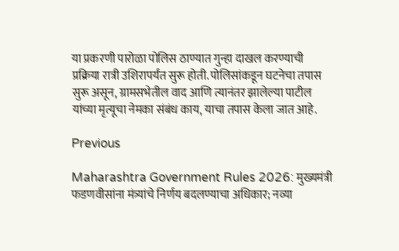या प्रकरणी पारोळा पोलिस ठाण्यात गुन्हा दाखल करण्याची प्रक्रिया रात्री उशिरापर्यंत सुरू होती. पोलिसांकडून घटनेचा तपास सुरू असून, ग्रामसभेतील वाद आणि त्यानंतर झालेल्या पाटील यांच्या मृत्यूचा नेमका संबंध काय, याचा तपास केला जात आहे.

Previous

Maharashtra Government Rules 2026: मुख्यमंत्री फडणवीसांना मंत्र्यांचे निर्णय बदलण्याचा अधिकार; नव्या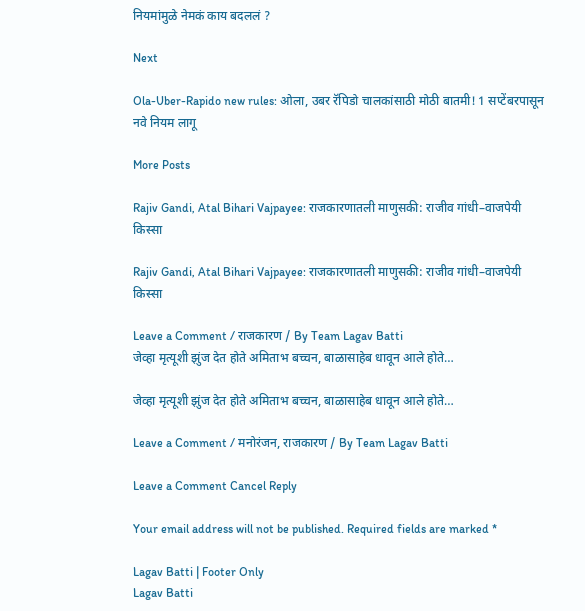नियमांमुळे नेमकं काय बदललं ?

Next

Ola-Uber-Rapido new rules: ओला, उबर रॅपिडो चालकांसाठी मोठी बातमी! 1 सप्टेंबरपासून नवे नियम लागू

More Posts

Rajiv Gandi, Atal Bihari Vajpayee: राजकारणातली माणुसकी: राजीव गांधी–वाजपेयी किस्सा

Rajiv Gandi, Atal Bihari Vajpayee: राजकारणातली माणुसकी: राजीव गांधी–वाजपेयी किस्सा

Leave a Comment / राजकारण / By Team Lagav Batti
जेव्हा मृत्यूशी झुंज देत होते अमिताभ बच्चन, बाळासाहेब धावून आले होते…

जेव्हा मृत्यूशी झुंज देत होते अमिताभ बच्चन, बाळासाहेब धावून आले होते…

Leave a Comment / मनोरंजन, राजकारण / By Team Lagav Batti

Leave a Comment Cancel Reply

Your email address will not be published. Required fields are marked *

Lagav Batti | Footer Only
Lagav Batti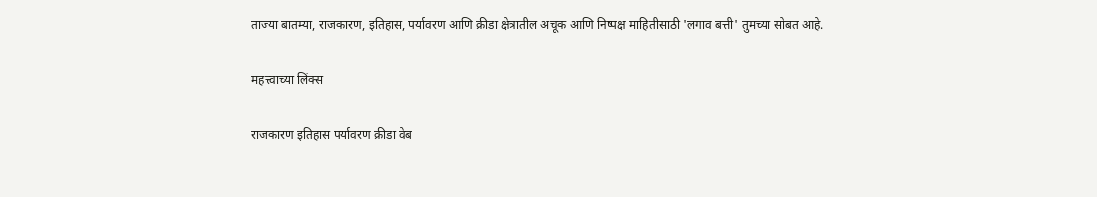ताज्या बातम्या, राजकारण, इतिहास, पर्यावरण आणि क्रीडा क्षेत्रातील अचूक आणि निष्पक्ष माहितीसाठी 'लगाव बत्ती' तुमच्या सोबत आहे.

महत्त्वाच्या लिंक्स

राजकारण इतिहास पर्यावरण क्रीडा वेब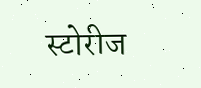स्टोरीज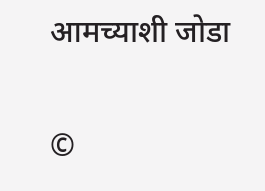आमच्याशी जोडा

©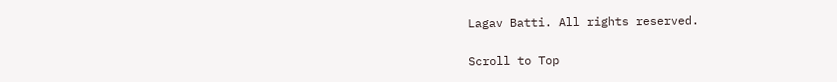Lagav Batti. All rights reserved.

Scroll to Top